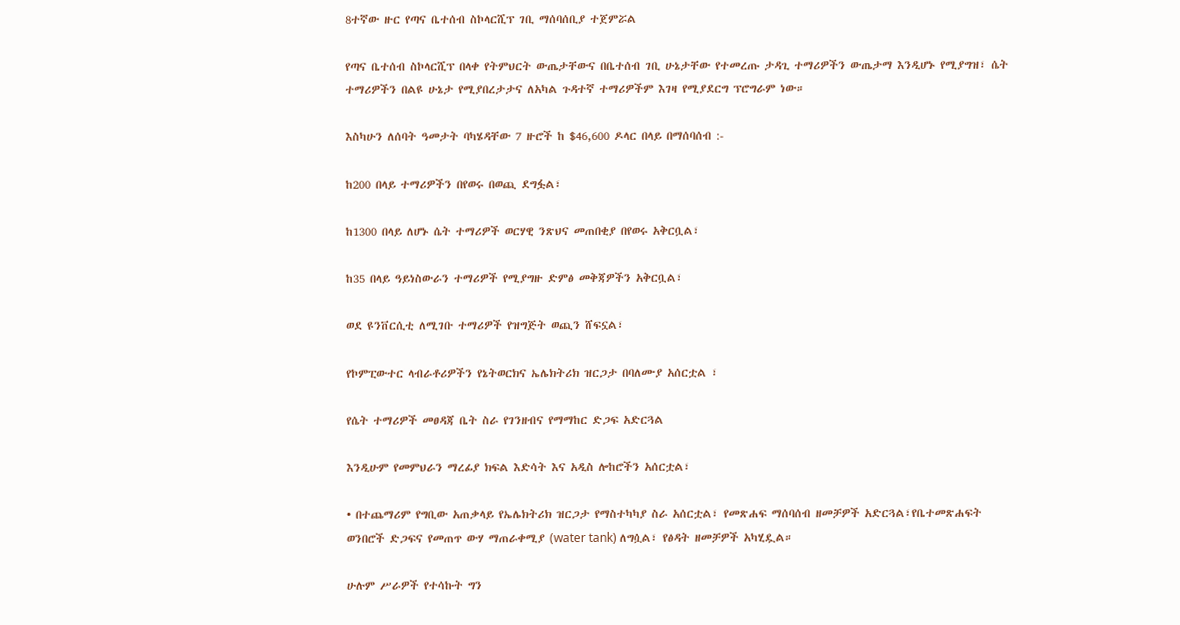8ተኛው ዙር የጣና ቤተሰብ ስኮላርሺፕ ገቢ ማሰባሰቢያ ተጀምሯል

የጣና ቤተሰብ ስኮላርሺፕ በላቀ የትምህርት ውጤታቸውና በቤተሰብ ገቢ ሁኔታቸው የተመረጡ ታዳጊ ተማሪዎችን ውጤታማ እንዲሆኑ የሚያግዝ፣ ሴት ተማሪዎችን በልዩ ሁኔታ የሚያበረታታና ለአካል ጉዳተኛ ተማሪዎችም እገዛ የሚያደርግ ፕሮግራም ነው።

እስካሁን ለሰባት ዓመታት ባካሄዳቸው 7 ዙሮች ከ $46,600 ዶላር በላይ በማሰባሰብ :-

ከ200 በላይ ተማሪዎችን በየወሩ በወጪ ደግፏል፣

ከ1300 በላይ ለሆኑ ሴት ተማሪዎች ወርሃዊ ንጽህና መጠበቂያ በየወሩ አቅርቧል፣

ከ35 በላይ ዓይነስውራን ተማሪዎች የሚያግዙ ድምፅ መቅጃዎችን አቅርቧል፣

ወደ ዩንቨርሲቲ ለሚገቡ ተማሪዎች የዝግጅት ወጪን ሸፍኗል፣

የኮምፒውተር ላብራቶሪዎችን የኔትወርክና ኤሌክትሪክ ዝርጋታ በባለሙያ አሰርቷል ፣

የሴት ተማሪዎች መፀዳጃ ቤት ስራ የገንዘብና የማማከር ድጋፍ አድርጓል

እንዲሁም የመምህራን ማረፊያ ክፍል እድሳት እና አዲስ ሎከሮችን አሰርቷል፣

• በተጨማሪም የግቢው አጠቃላይ የኤሌክትሪክ ዝርጋታ የማስተካካያ ስራ አሰርቷል፣ የመጽሐፍ ማሰባሰብ ዘመቻዎች አድርጓል፣የቤተመጽሐፍት ወንበሮች ድጋፍና የመጠጥ ውሃ ማጠራቀሚያ (water tank) ለግሷል፣ የፅዳት ዘመቻዎች አካሂዷል።

ሁሉም ሥራዎች የተሳኩት ግን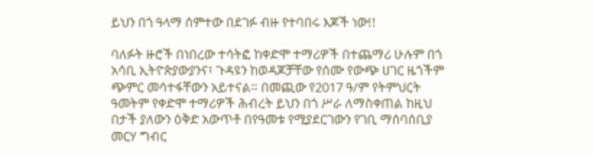ይህን በጎ ዓላማ ሰምተው በደገፉ ብዙ የተባበሩ እጆች ነው!!

ባለፉት ዙሮች በነበረው ተሳትፎ ከቀድሞ ተማሪዎች በተጨማሪ ሁሉም በጎ አሳቢ ኢትዮጵያውያንና፣ ጉዳዩን ከወዳጆቻቸው የሰሙ የውጭ ሀገር ዜጎችም ጭምር መሳተፋቸውን አይተናል። በመጪው የ2017 ዓ/ም የትምህርት ዓመትም የቀድሞ ተማሪዎች ሕብረት ይህን በጎ ሥራ ለማስቀጠል ከዚህ በታች ያለውን ዕቅድ አውጥቶ በየዓመቱ የሚያደርገውን የገቢ ማሰባሰቢያ መርሃ ግብር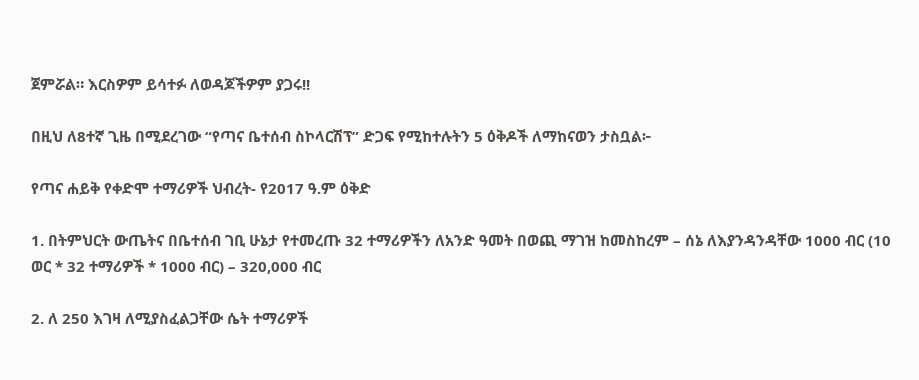ጀምሯል። እርስዎም ይሳተፉ ለወዳጆችዎም ያጋሩ!!

በዚህ ለ8ተኛ ጊዜ በሚደረገው “የጣና ቤተሰብ ስኮላርሽፕ” ድጋፍ የሚከተሉትን 5 ዕቅዶች ለማከናወን ታስቧል፦

የጣና ሐይቅ የቀድሞ ተማሪዎች ህብረት- የ2017 ዓ.ም ዕቅድ

1. በትምህርት ውጤትና በቤተሰብ ገቢ ሁኔታ የተመረጡ 32 ተማሪዎችን ለአንድ ዓመት በወጪ ማገዝ ከመስከረም – ሰኔ ለእያንዳንዳቸው 1000 ብር (10 ወር * 32 ተማሪዎች * 1000 ብር) – 320,000 ብር

2. ለ 250 እገዛ ለሚያስፈልጋቸው ሴት ተማሪዎች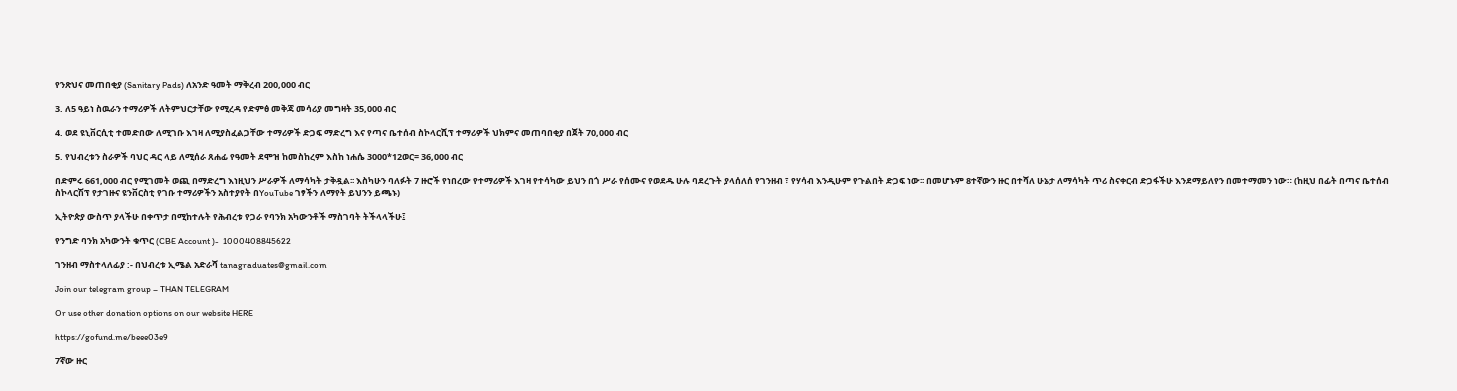የንጽህና መጠበቂያ (Sanitary Pads) ለአንድ ዓመት ማቅረብ 200,000 ብር

3. ለ5 ዓይነ ስዉራን ተማሪዎች ለትምህርታቸው የሚረዳ የድምፅ መቅጃ መሳሪያ መግዛት 35,000 ብር

4. ወደ ዩኒቨርሲቲ ተመድበው ለሚገቡ እገዛ ለሚያስፈልጋቸው ተማሪዎች ድጋፍ ማድረግ እና የጣና ቤተሰብ ስኮላርሺፕ ተማሪዎች ህክምና መጠባበቂያ በጀት 70,000 ብር

5. የህብረቱን ስራዎች ባህር ዳር ላይ ለሚሰራ ጸሐፊ የዓመት ደሞዝ ከመስከረም እስከ ነሐሴ 3000*12ወር= 36,000 ብር

በድምሩ 661,000 ብር የሚገመት ወጪ በማድረግ እነዚህን ሥራዎች ለማሳካት ታቅዷል፡፡ እስካሁን ባለፉት 7 ዙሮች የነበረው የተማሪዎች እገዛ የተሳካው ይህን በጎ ሥራ የሰሙና የወደዱ ሁሉ ባደረጉት ያላሰለሰ የገንዘብ ፣ የሃሳብ እንዲሁም የጉልበት ድጋፍ ነው፡፡ በመሆኑም 8ተኛውን ዙር በተሻለ ሁኔታ ለማሳካት ጥሪ ስናቀርብ ድጋፋችሁ እንደማይለየን በመተማመን ነው። (ከዚህ በፊት በጣና ቤተሰብ ስኮላርሽፕ የታገዙና ዩንቨርስቲ የገቡ ተማሪዎችን አስተያየት በYouTube ገፃችን ለማየት ይህንን ይጫኑ)

ኢትዮጵያ ውስጥ ያላችሁ በቀጥታ በሚከተሉት የሕብረቱ የጋራ የባንክ አካውንቶች ማስገባት ትችላላችሁ፤

የንግድ ባንክ አካውንት ቁጥር (CBE Account )-  1000408845622

ገንዘብ ማስተላለፊያ :- በህብረቱ ኢሜል አድራሻ tanagraduates@gmail.com

Join our telegram group – THAN TELEGRAM

Or use other donation options on our website HERE

https://gofund.me/beee03e9

7ኛው ዙር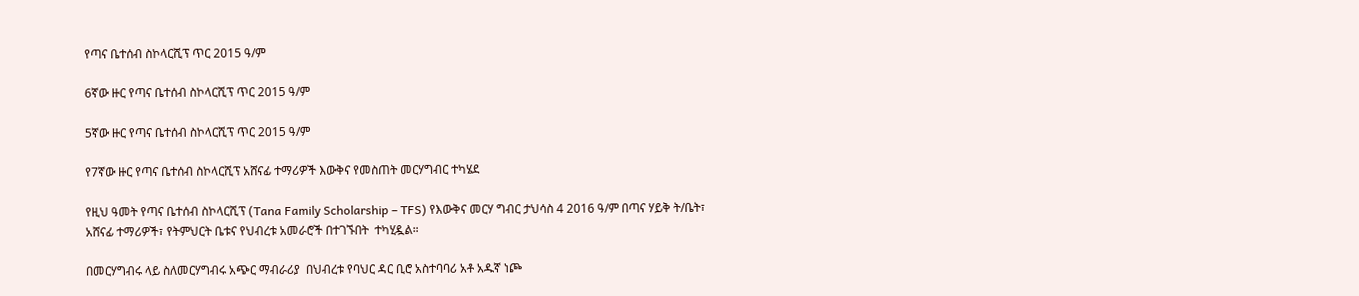የጣና ቤተሰብ ስኮላርሺፕ ጥር 2015 ዓ/ም

6ኛው ዙር የጣና ቤተሰብ ስኮላርሺፕ ጥር 2015 ዓ/ም

5ኛው ዙር የጣና ቤተሰብ ስኮላርሺፕ ጥር 2015 ዓ/ም

የ7ኛው ዙር የጣና ቤተሰብ ስኮላርሺፕ አሸናፊ ተማሪዎች እውቅና የመስጠት መርሃግብር ተካሄደ

የዚህ ዓመት የጣና ቤተሰብ ስኮላርሺፕ (Tana Family Scholarship – TFS) የእውቅና መርሃ ግብር ታህሳስ 4 2016 ዓ/ም በጣና ሃይቅ ት/ቤት፣ አሸናፊ ተማሪዎች፣ የትምህርት ቤቱና የህብረቱ አመራሮች በተገኙበት  ተካሂዷል።

በመርሃግብሩ ላይ ስለመርሃግብሩ አጭር ማብራሪያ  በህብረቱ የባህር ዳር ቢሮ አስተባባሪ አቶ አዱኛ ነጮ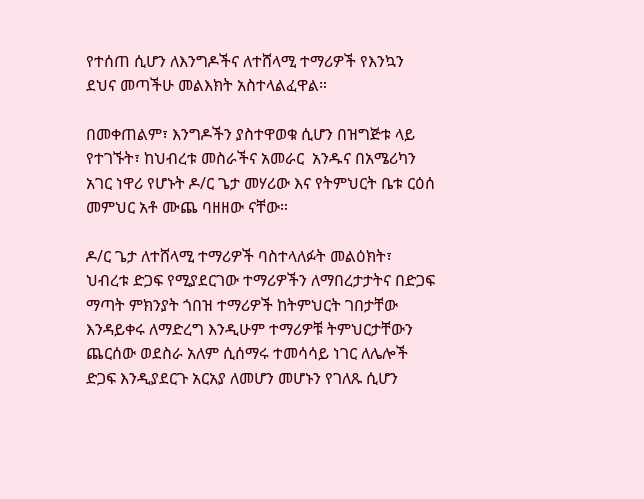የተሰጠ ሲሆን ለእንግዶችና ለተሸላሚ ተማሪዎች የእንኳን ደህና መጣችሁ መልእክት አስተላልፈዋል።

በመቀጠልም፣ እንግዶችን ያስተዋወቁ ሲሆን በዝግጅቱ ላይ የተገኙት፣ ከህብረቱ መስራችና አመራር  አንዱና በአሜሪካን አገር ነዋሪ የሆኑት ዶ/ር ጌታ መሃሪው እና የትምህርት ቤቱ ርዕሰ መምህር አቶ ሙጨ ባዘዘው ናቸው።

ዶ/ር ጌታ ለተሸላሚ ተማሪዎች ባስተላለፉት መልዕክት፣ ህብረቱ ድጋፍ የሚያደርገው ተማሪዎችን ለማበረታታትና በድጋፍ ማጣት ምክንያት ጎበዝ ተማሪዎች ከትምህርት ገበታቸው እንዳይቀሩ ለማድረግ እንዲሁም ተማሪዎቹ ትምህርታቸውን ጨርሰው ወደስራ አለም ሲሰማሩ ተመሳሳይ ነገር ለሌሎች ድጋፍ እንዲያደርጉ አርአያ ለመሆን መሆኑን የገለጹ ሲሆን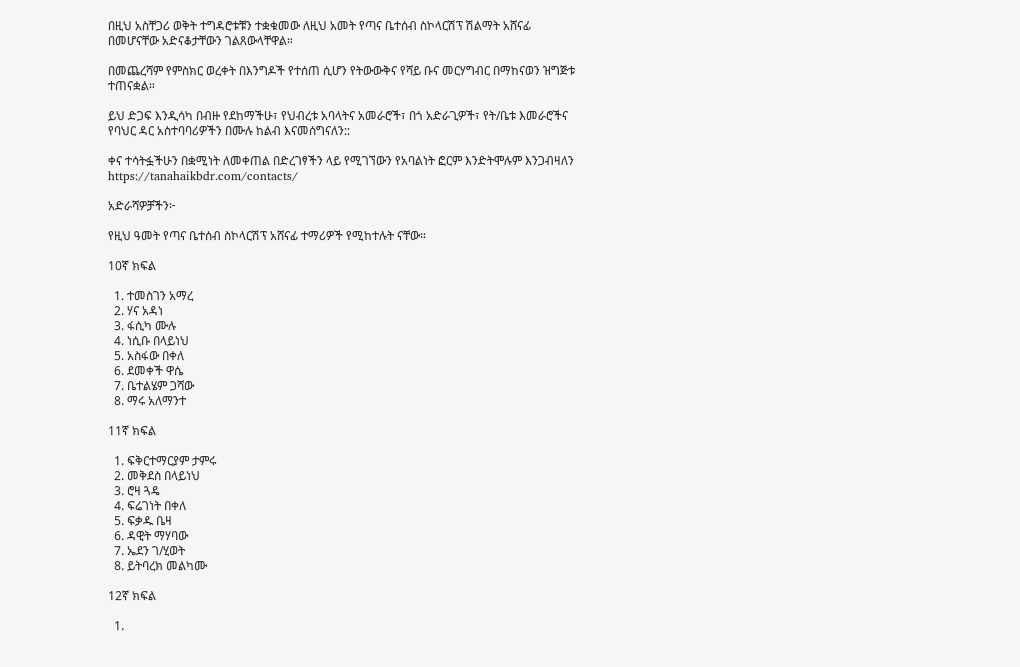በዚህ አስቸጋሪ ወቅት ተግዳሮቱቹን ተቋቁመው ለዚህ አመት የጣና ቤተሰብ ስኮላርሽፕ ሽልማት አሸናፊ በመሆናቸው አድናቆታቸውን ገልጸውላቸዋል።

በመጨረሻም የምስክር ወረቀት በእንግዶች የተሰጠ ሲሆን የትውውቅና የሻይ ቡና መርሃግብር በማከናወን ዝግጅቱ ተጠናቋል።

ይህ ድጋፍ እንዲሳካ በብዙ የደከማችሁ፣ የህብረቱ አባላትና አመራሮች፣ በጎ አድራጊዎች፣ የት/ቤቱ እመራሮችና የባህር ዳር አስተባባሪዎችን በሙሉ ከልብ እናመሰግናለን::

ቀና ተሳትፏችሁን በቋሚነት ለመቀጠል በድረገፃችን ላይ የሚገኘውን የአባልነት ፎርም እንድትሞሉም እንጋብዛለን https://tanahaikbdr.com/contacts/

አድራሻዎቻችን፦

የዚህ ዓመት የጣና ቤተሰብ ስኮላርሽፕ አሸናፊ ተማሪዎች የሚከተሉት ናቸው።

10ኛ ክፍል

  1. ተመስገን አማረ
  2. ሃና አዳነ
  3. ፋሲካ ሙሉ
  4. ነሲቡ በላይነህ
  5. አስፋው በቀለ
  6. ደመቀች ዋሴ
  7. ቤተልሄም ጋሻው
  8. ማሩ አለማንተ

11ኛ ክፍል

  1. ፍቅርተማርያም ታምሩ
  2. መቅደስ በላይነህ
  3. ሮዛ ጓዴ
  4. ፍሬገነት በቀለ
  5. ፍቃዱ ቤዛ
  6. ዳዊት ማሃባው
  7. ኤደን ገ/ሂወት
  8. ይትባረክ መልካሙ

12ኛ ክፍል

  1.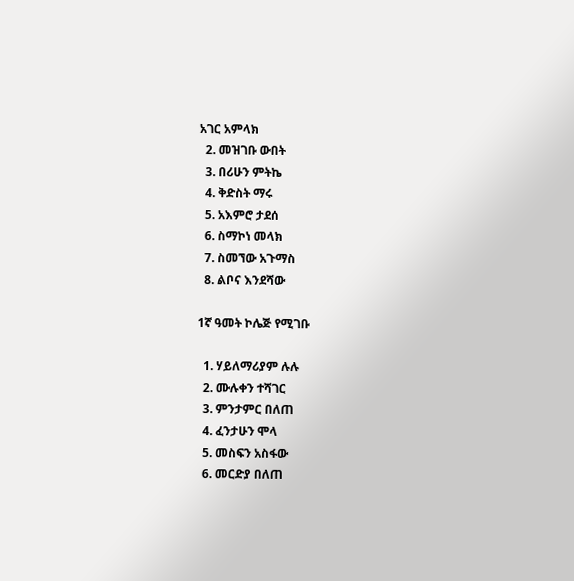አገር አምላክ
  2. መዝገቡ ውበት
  3. በሪሁን ምትኬ
  4. ቅድስት ማሩ
  5. አእምሮ ታደሰ
  6. ስማኮነ መላክ
  7. ስመኘው አጉማስ
  8. ልቦና እንደሻው

1ኛ ዓመት ኮሌጅ የሚገቡ

  1. ሃይለማሪያም ሉሉ
  2. ሙሉቀን ተሻገር
  3. ምንታምር በለጠ
  4. ፈንታሁን ሞላ
  5. መስፍን አስፋው
  6. መርድያ በለጠ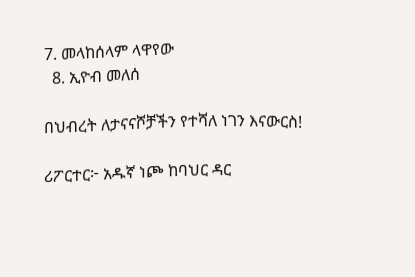7. መላከሰላም ላዋየው
  8. ኢዮብ መለሰ

በህብረት ለታናናሾቻችን የተሻለ ነገን እናውርስ!

ሪፖርተር፦ አዱኛ ነጮ ከባህር ዳር